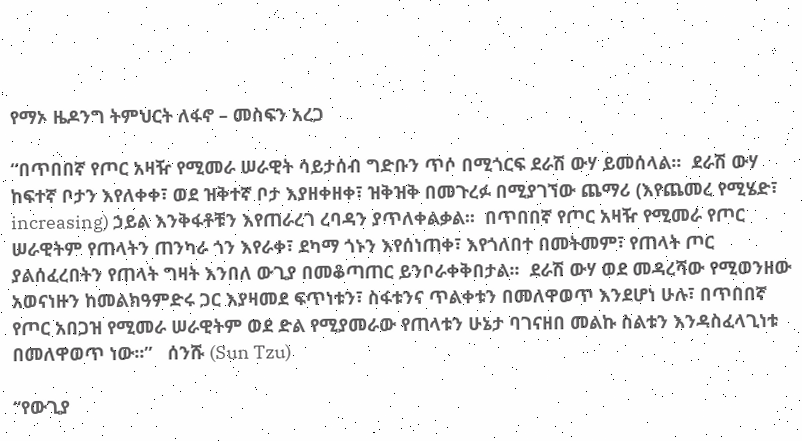የማኦ ዜዶንግ ትምህርት ለፋኖ – መስፍን አረጋ

“በጥበበኛ የጦር አዛዥ የሚመራ ሠራዊት ሳይታሰብ ግድቡን ጥሶ በሚጎርፍ ደራሽ ውሃ ይመሰላል፡፡  ደራሽ ውሃ ከፍተኛ ቦታን እየለቀቀ፣ ወደ ዝቅተኛ ቦታ እያዘቀዘቀ፣ ዝቅዝቅ በመጉረፉ በሚያገኘው ጨማሪ (እየጨመረ የሚሄድ፣ increasing) ኃይል እንቅፋቶቹን እየጠራረገ ረባዳን ያጥለቀልቃል፡፡  በጥበበኛ የጦር አዛዥ የሚመራ የጦር ሠራዊትም የጠላትን ጠንካራ ጎን እየራቀ፣ ደካማ ጎኑን እየሰነጠቀ፣ እየጎለበተ በመትመም፣ የጠላት ጦር ያልሰፈረበትን የጠላት ግዛት እንበለ ውጊያ በመቆጣጠር ይንቦራቀቅበታል፡፡  ደራሽ ውሃ ወደ መዳረሻው የሚወንዘው አወናነዙን ከመልክዓምድሩ ጋር እያዛመደ ፍጥነቱን፣ ስፋቱንና ጥልቀቱን በመለዋወጥ እንደሆነ ሁሉ፣ በጥበበኛ የጦር አበጋዝ የሚመራ ሠራዊትም ወደ ድል የሚያመራው የጠላቱን ሁኔታ ባገናዘበ መልኩ ስልቱን እንዳስፈላጊነቱ በመለዋወጥ ነው፡፡”   ሰንሹ (Sun Tzu)

“የውጊያ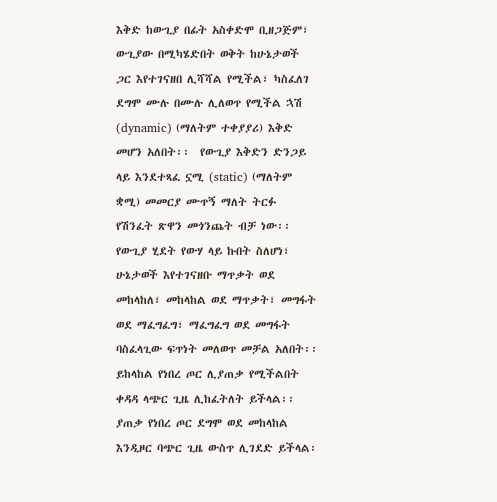እቅድ ከውጊያ በፊት አስቀድሞ ቢዘጋጅም፣ ውጊያው በሚካሄድበት ወቅት ከሁኔታወች ጋር እየተገናዘበ ሊሻሻል የሚችል፣ ካስፈለገ ደግሞ ሙሉ በሙሉ ሊለወጥ የሚችል ኋሽ (dynamic) (ማለትም ተቀያያሪ) እቅድ መሆን አለበት፡፡  የውጊያ እቅድን ድንጋይ ላይ እንደተጻፈ ኗሚ (static) (ማለትም ቋሚ) መመርያ ሙጥኝ ማለት ትርፉ የሽንፈት ጽዋን መጎንጨት ብቻ ነው፡፡  የውጊያ ሂደት የውሃ ላይ ኩበት ስለሆነ፣ ሁኔታወች እየተገናዘቡ ማጥቃት ወደ መከላከለ፣ መከላከል ወደ ማጥቃት፣ መግፋት ወደ ማፈግፈግ፣ ማፈግፈግ ወደ መግፋት ባስፈላጊው ፍጥነት መለወጥ መቻል አለበት፡፡  ይከላከል የነበረ ጦር ሊያጠቃ የሚችልበት ቀዳዳ ላጭር ጊዜ ሊከፈትለት ይችላል፡፡  ያጠቃ የነበረ ጦር ደግሞ ወደ መከላከል እንዲዞር ባጭር ጊዜ ውስጥ ሊገደድ ይችላል፡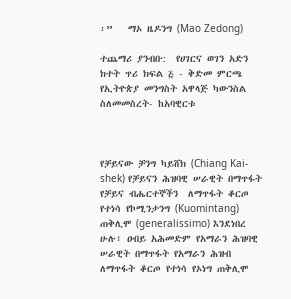፡”   ማኦ ዜዶንግ (Mao Zedong)

ተጨማሪ ያንብቡ:  የሀገርና ወገን አድን ክተት ጥሪ ክፍል ፭ - ቅድመ ምርጫ የኢትዮጵያ መንግስት አዋላጅ ካውንስል ስለመመስረት- ከአባዊርቱ



የቻይናው ቻንግ ካይሸክ (Chiang Kai-shek) የቻይናን ሕዝባዊ ሠራዊት በማጥፋት የቻይና ብሔርተኞችን  ለማጥፋት ቆርጦ የተነሳ የኮሚንታንግ (Kuomintang) ጠቅሊሞ (generalissimo) እንደነበረ ሁሉ፣ ዐብይ አሕመድም የአማራን ሕዝባዊ ሠራዊት በማጥፋት የአማራን ሕዝብ ለማጥፋት ቆርጦ የተነሳ የኦነግ ጠቅሊሞ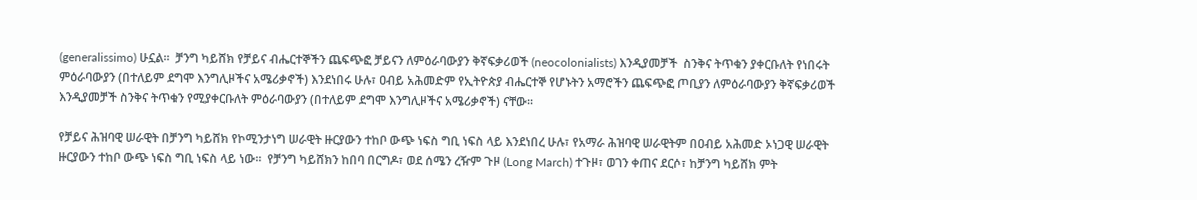(generalissimo) ሁኗል፡፡  ቻንግ ካይሸክ የቻይና ብሔርተኞችን ጨፍጭፎ ቻይናን ለምዕራባውያን ቅኛፍቃሪወች (neocolonialists) እንዲያመቻች  ስንቅና ትጥቁን ያቀርቡለት የነበሩት ምዕራባውያን (በተለይም ደግሞ እንግሊዞችና አሜሪቃኖች) እንደነበሩ ሁሉ፣ ዐብይ አሕመድም የኢትዮጵያ ብሔርተኞ የሆኑትን አማሮችን ጨፍጭፎ ጦቢያን ለምዕራባውያን ቅኛፍቃሪወች እንዲያመቻች ስንቅና ትጥቁን የሚያቀርቡለት ምዕራባውያን (በተለይም ደግሞ እንግሊዞችና አሜሪቃኖች) ናቸው፡፡

የቻይና ሕዝባዊ ሠራዊት በቻንግ ካይሸክ የኮሚንታነግ ሠራዊት ዙርያውን ተከቦ ውጭ ነፍስ ግቢ ነፍስ ላይ እንደነበረ ሁሉ፣ የአማራ ሕዝባዊ ሠራዊትም በዐብይ አሕመድ ኦነጋዊ ሠራዊት ዙርያውን ተከቦ ውጭ ነፍስ ግቢ ነፍስ ላይ ነው፡፡  የቻንግ ካይሸክን ከበባ በርግዶ፣ ወደ ሰሜን ረዥም ጉዞ (Long March) ተጉዞ፣ ወገን ቀጠና ደርሶ፣ ከቻንግ ካይሸክ ምት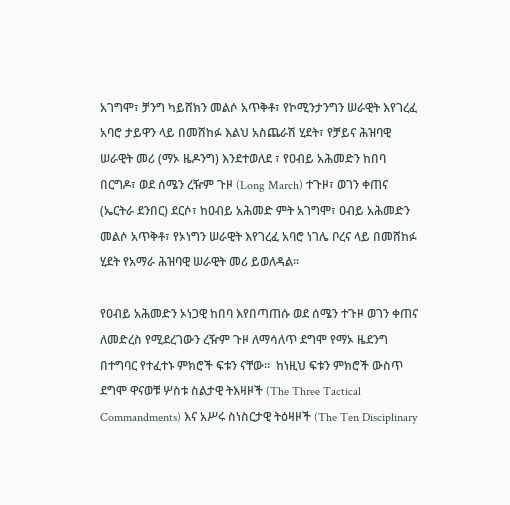አገግሞ፣ ቻንግ ካይሸክን መልሶ አጥቅቶ፣ የኮሚንታንግን ሠራዊት እየገረፈ አባሮ ታይዋን ላይ በመሸከፉ እልህ አስጨራሽ ሂደት፣ የቻይና ሕዝባዊ ሠራዊት መሪ (ማኦ ዜዶንግ) እንደተወለደ ፣ የዐብይ አሕመድን ከበባ በርግዶ፣ ወደ ሰሜን ረዥም ጉዞ (Long March) ተጉዞ፣ ወገን ቀጠና (ኤርትራ ደንበር) ደርሶ፣ ከዐብይ አሕመድ ምት አገግሞ፣ ዐብይ አሕመድን መልሶ አጥቅቶ፣ የኦነግን ሠራዊት እየገረፈ አባሮ ነገሌ ቦረና ላይ በመሸከፉ ሂደት የአማራ ሕዝባዊ ሠራዊት መሪ ይወለዳል፡፡

የዐብይ አሕመድን ኦነጋዊ ከበባ እየበጣጠሱ ወደ ሰሜን ተጉዞ ወገን ቀጠና ለመድረስ የሚደረገውን ረዥም ጉዞ ለማሳለጥ ደግሞ የማኦ ዜደንግ በተግባር የተፈተኑ ምክሮች ፍቱን ናቸው፡፡  ከነዚህ ፍቱን ምክሮች ውስጥ ደግሞ ዋናወቹ ሦስቱ ስልታዊ ትእዛዞች (The Three Tactical Commandments) እና አሥሩ ስነስርታዊ ትዕዛዞች (The Ten Disciplinary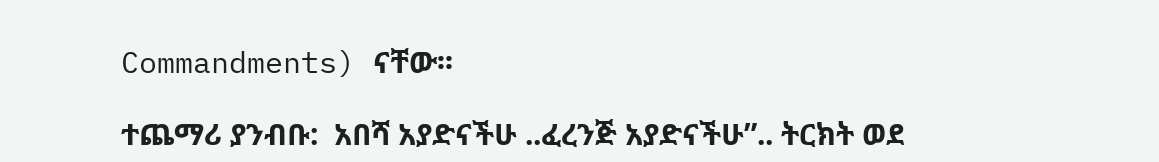Commandments) ናቸው፡፡

ተጨማሪ ያንብቡ:  አበሻ አያድናችሁ ..ፈረንጅ አያድናችሁ”.. ትርክት ወደ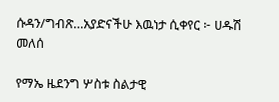ሱዳን/ግብጽ…አያድናችሁ እዉነታ ሲቀየር ፦ ሀዱሽ መለሰ

የማኤ ዜደንግ ሦስቱ ስልታዊ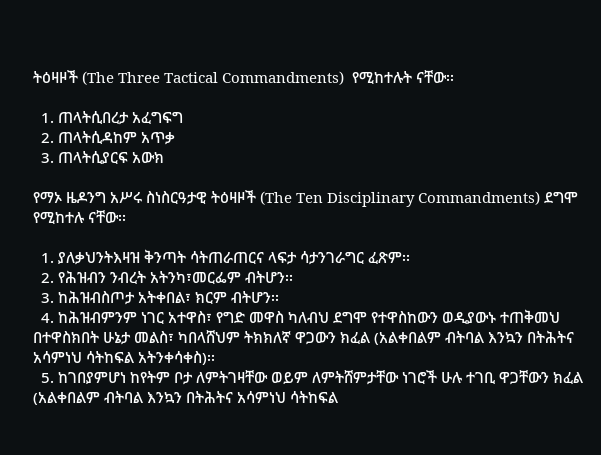ትዕዛዞች (The Three Tactical Commandments)  የሚከተሉት ናቸው፡፡

  1. ጠላትሲበረታ አፈግፍግ
  2. ጠላትሲዳከም አጥቃ
  3. ጠላትሲያርፍ አውክ

የማኦ ዜዶንግ አሥሩ ስነስርዓታዊ ትዕዛዞች (The Ten Disciplinary Commandments) ደግሞ የሚከተሉ ናቸው፡፡

  1. ያለቃህንትእዛዝ ቅንጣት ሳትጠራጠርና ላፍታ ሳታንገራግር ፈጽም፡፡
  2. የሕዝብን ንብረት አትንካ፣መርፌም ብትሆን፡፡
  3. ከሕዝብስጦታ አትቀበል፣ ክርም ብትሆን፡፡
  4. ከሕዝብምንም ነገር አተዋስ፣ የግድ መዋስ ካለብህ ደግሞ የተዋስከውን ወዲያውኑ ተጠቅመህ በተዋስክበት ሁኔታ መልስ፣ ካበላሸህም ትክክለኛ ዋጋውን ክፈል (አልቀበልም ብትባል እንኳን በትሕትና አሳምነህ ሳትከፍል አትንቀሳቀስ)፡፡
  5. ከገበያምሆነ ከየትም ቦታ ለምትገዛቸው ወይም ለምትሸምታቸው ነገሮች ሁሉ ተገቢ ዋጋቸውን ክፈል (አልቀበልም ብትባል እንኳን በትሕትና አሳምነህ ሳትከፍል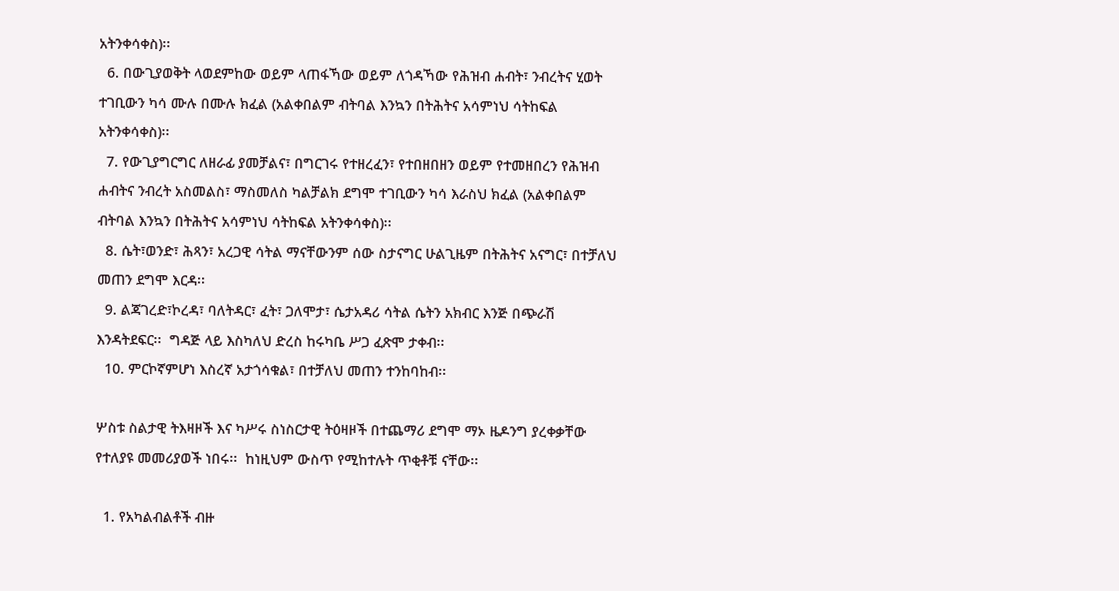አትንቀሳቀስ)፡፡
  6. በውጊያወቅት ላወደምከው ወይም ላጠፋኻው ወይም ለጎዳኻው የሕዝብ ሐብት፣ ንብረትና ሂወት ተገቢውን ካሳ ሙሉ በሙሉ ክፈል (አልቀበልም ብትባል እንኳን በትሕትና አሳምነህ ሳትከፍል አትንቀሳቀስ)፡፡
  7. የውጊያግርግር ለዘራፊ ያመቻልና፣ በግርገሩ የተዘረፈን፣ የተበዘበዘን ወይም የተመዘበረን የሕዝብ ሐብትና ንብረት አስመልስ፣ ማስመለስ ካልቻልክ ደግሞ ተገቢውን ካሳ እራስህ ክፈል (አልቀበልም ብትባል እንኳን በትሕትና አሳምነህ ሳትከፍል አትንቀሳቀስ)፡፡
  8. ሴት፣ወንድ፣ ሕጻን፣ አረጋዊ ሳትል ማናቸውንም ሰው ስታናግር ሁልጊዜም በትሕትና አናግር፣ በተቻለህ መጠን ደግሞ እርዳ፡፡
  9. ልጃገረድ፣ኮረዳ፣ ባለትዳር፣ ፈት፣ ጋለሞታ፣ ሴታአዳሪ ሳትል ሴትን አክብር እንጅ በጭራሽ እንዳትደፍር፡፡  ግዳጅ ላይ እስካለህ ድረስ ከሩካቤ ሥጋ ፈጽሞ ታቀብ፡፡
  10. ምርኮኛምሆነ እስረኛ አታጎሳቁል፣ በተቻለህ መጠን ተንከባከብ፡፡

ሦስቱ ስልታዊ ትእዛዞች እና ካሥሩ ስነስርታዊ ትዕዛዞች በተጨማሪ ደግሞ ማኦ ዜዶንግ ያረቀቃቸው የተለያዩ መመሪያወች ነበሩ፡፡  ከነዚህም ውስጥ የሚከተሉት ጥቂቶቹ ናቸው፡፡

  1. የአካልብልቶች ብዙ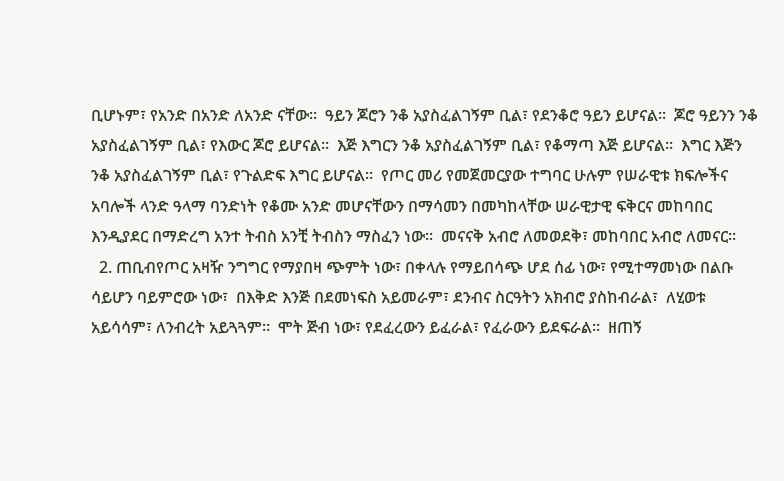ቢሆኑም፣ የአንድ በአንድ ለአንድ ናቸው፡፡  ዓይን ጆሮን ንቆ አያስፈልገኝም ቢል፣ የደንቆሮ ዓይን ይሆናል፡፡  ጆሮ ዓይንን ንቆ አያስፈልገኝም ቢል፣ የእውር ጆሮ ይሆናል፡፡  እጅ እግርን ንቆ አያስፈልገኝም ቢል፣ የቆማጣ እጅ ይሆናል፡፡  እግር እጅን ንቆ አያስፈልገኝም ቢል፣ የጉልድፍ እግር ይሆናል፡፡  የጦር መሪ የመጀመርያው ተግባር ሁሉም የሠራዊቱ ክፍሎችና አባሎች ላንድ ዓላማ ባንድነት የቆሙ አንድ መሆናቸውን በማሳመን በመካከላቸው ሠራዊታዊ ፍቅርና መከባበር እንዲያደር በማድረግ አንተ ትብስ አንቺ ትብስን ማስፈን ነው፡፡  መናናቅ አብሮ ለመወደቅ፣ መከባበር አብሮ ለመናር፡፡
  2. ጠቢብየጦር አዛዥ ንግግር የማያበዛ ጭምት ነው፣ በቀላሉ የማይበሳጭ ሆደ ሰፊ ነው፣ የሚተማመነው በልቡ ሳይሆን ባይምሮው ነው፣  በእቅድ እንጅ በደመነፍስ አይመራም፣ ደንብና ስርዓትን አክብሮ ያስከብራል፣  ለሂወቱ አይሳሳም፣ ለንብረት አይጓጓም፡፡  ሞት ጅብ ነው፣ የደፈረውን ይፈራል፣ የፈራውን ይደፍራል፡፡  ዘጠኝ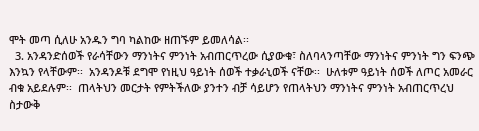ሞት መጣ ሲለሁ አንዱን ግባ ካልከው ዘጠኙም ይመለሳል፡፡
  3. አንዳንድሰወች የራሳቸውን ማንነትና ምንነት አብጠርጥረው ሲያውቁ፣ ስለባላንጣቸው ማንነትና ምንነት ግን ፍንጭ እንኳን የላቸውም፡፡  አንዳንዶቹ ደግሞ የነዚህ ዓይነት ሰወች ተቃራኒወች ናቸው፡፡  ሁለቱም ዓይነት ሰወች ለጦር አመራር ብቁ አይደሉም፡፡  ጠላትህን መርታት የምትችለው ያንተን ብቻ ሳይሆን የጠላትህን ማንነትና ምንነት አብጠርጥረህ ስታውቅ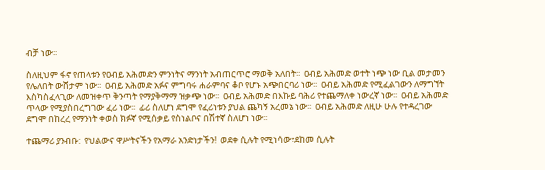ብቻ ነው፡፡

ስለዚህም ፋኖ የጠላቱን የዐብይ አሕመድን ምንነትና ማንነት አብጠርጥሮ ማወቅ አለበት፡፡  ዐብይ አሕመድ ወተት ነጭ ነው ቢል መታመን የሌለበት ውሸታም ነው፡፡  ዐብይ አሕመድ አፉና ምግባሩ ሐራምባና ቆቦ የሆኑ አጭበርባሪ ነው፡፡  ዐብይ አሕመድ የሚፈልገውን ለማግኘት እስካስፈላጊው ለመዝቀጥ ቅንጣት የማያቅማማ ዝቃጭ ነው፡፡  ዐብይ አሕመድ በእኩይ ባሕሪ የተጨማለቀ ነውረኛ ነው፡፡  ዐብይ አሕመድ ጥላው የሚያስበረግገው ፈሪ ነው፡፡  ፊሪ ስለሆነ ደግሞ የፈሪነቱን ያህል ጨካኝ አረመኔ ነው፡፡  ዐብይ አሕመድ ለዚሁ ሁሉ የተዳረገው ደግሞ በከረረ የማንነት ቀወስ ክፉኛ የሚሰቃይ የስነልቦና በሽተኛ ስለሆነ ነው፡፡

ተጨማሪ ያንብቡ:  የህልውና ዋሥትናችን የአማራ አንድነታችን!  ወደቀ ሲሉት የሚነሳው፣ደከመ ሲሉት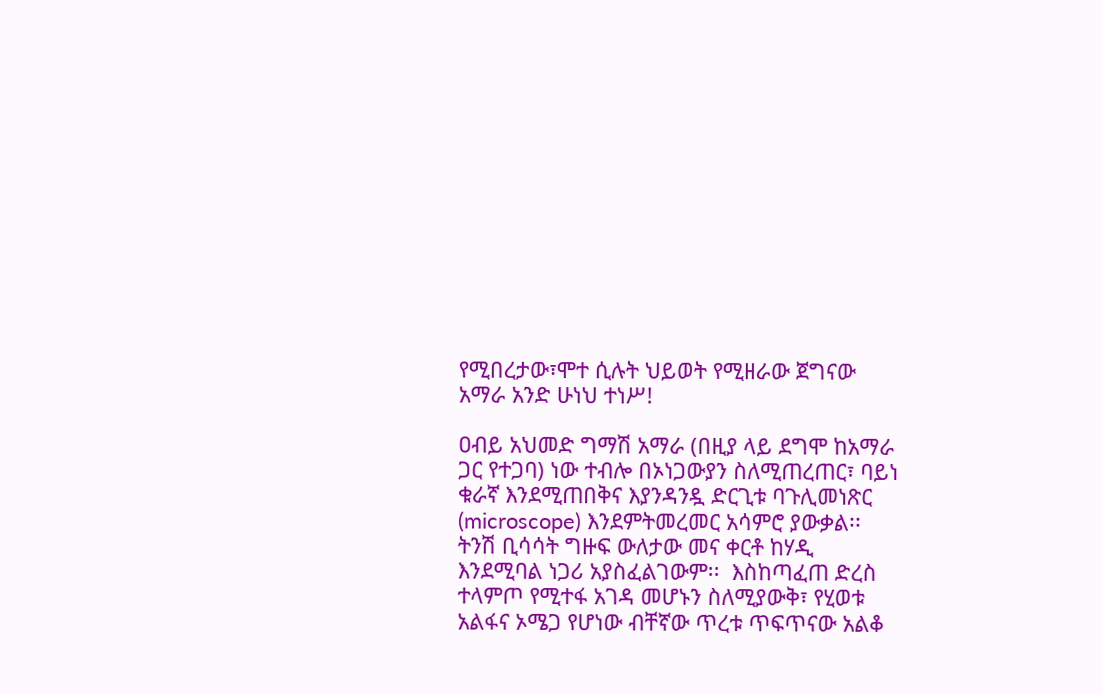የሚበረታው፣ሞተ ሲሉት ህይወት የሚዘራው ጀግናው አማራ አንድ ሁነህ ተነሥ!

ዐብይ አህመድ ግማሽ አማራ (በዚያ ላይ ደግሞ ከአማራ ጋር የተጋባ) ነው ተብሎ በኦነጋውያን ስለሚጠረጠር፣ ባይነ ቁራኛ እንደሚጠበቅና እያንዳንዷ ድርጊቱ ባጉሊመነጽር (microscope) እንደምትመረመር አሳምሮ ያውቃል፡፡  ትንሽ ቢሳሳት ግዙፍ ውለታው መና ቀርቶ ከሃዲ እንደሚባል ነጋሪ አያስፈልገውም፡፡  እስከጣፈጠ ድረስ ተላምጦ የሚተፋ አገዳ መሆኑን ስለሚያውቅ፣ የሂወቱ አልፋና ኦሜጋ የሆነው ብቸኛው ጥረቱ ጥፍጥናው አልቆ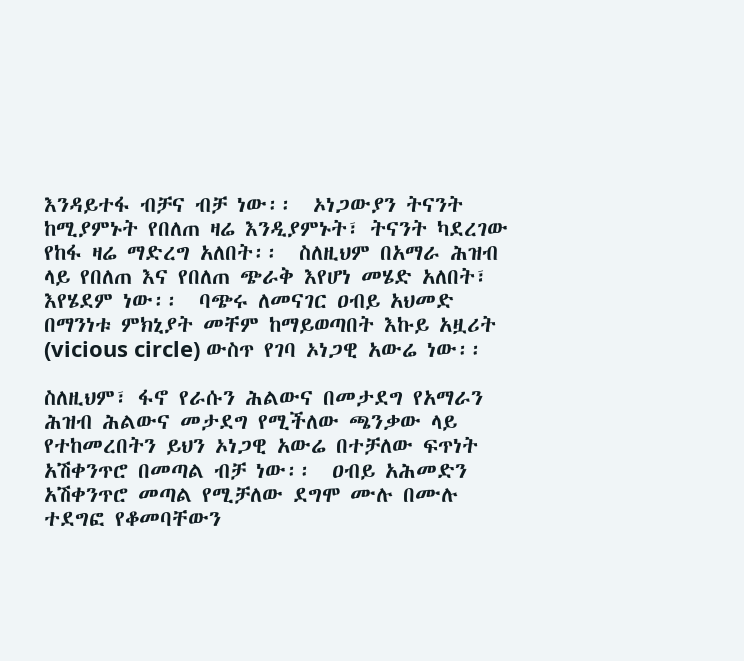እንዳይተፋ ብቻና ብቻ ነው፡፡  ኦነጋውያን ትናንት ከሚያምኑት የበለጠ ዛሬ እንዲያምኑት፣ ትናንት ካደረገው የከፋ ዛሬ ማድረግ አለበት፡፡  ስለዚህም በአማራ ሕዝብ ላይ የበለጠ እና የበለጠ ጭራቅ እየሆነ መሄድ አለበት፣ እየሄደም ነው፡፡  ባጭሩ ለመናገር ዐብይ አህመድ በማንነቱ ምክኒያት መቸም ከማይወጣበት እኩይ አዟሪት (vicious circle) ውስጥ የገባ ኦነጋዊ አውሬ ነው፡፡

ስለዚህም፣ ፋኖ የራሱን ሕልውና በመታደግ የአማራን ሕዝብ ሕልውና መታደግ የሚችለው ጫንቃው ላይ የተከመረበትን ይህን ኦነጋዊ አውሬ በተቻለው ፍጥነት አሽቀንጥሮ በመጣል ብቻ ነው፡፡  ዐብይ አሕመድን አሽቀንጥሮ መጣል የሚቻለው ደግሞ ሙሉ በሙሉ ተደግፎ የቆመባቸውን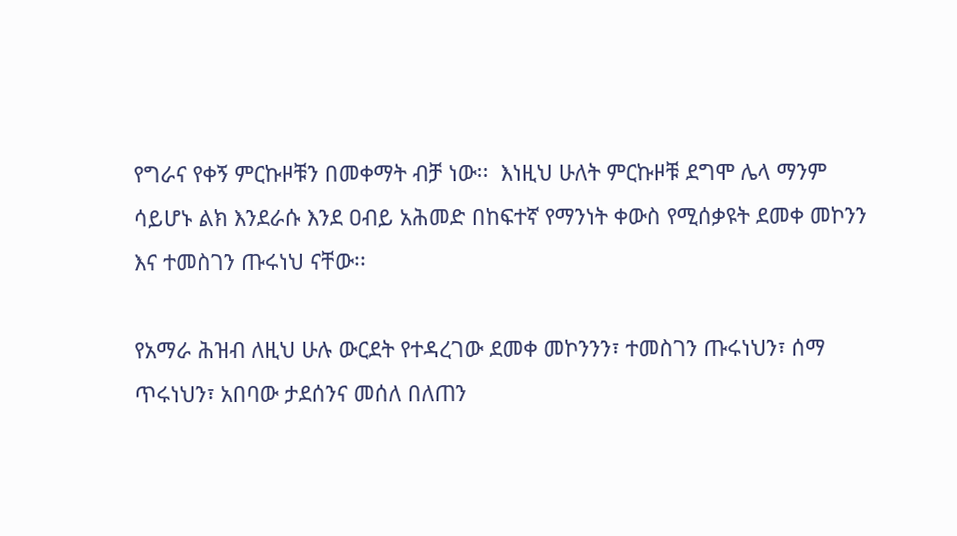የግራና የቀኝ ምርኩዞቹን በመቀማት ብቻ ነው፡፡  እነዚህ ሁለት ምርኩዞቹ ደግሞ ሌላ ማንም ሳይሆኑ ልክ እንደራሱ እንደ ዐብይ አሕመድ በከፍተኛ የማንነት ቀውስ የሚሰቃዩት ደመቀ መኮንን እና ተመስገን ጡሩነህ ናቸው፡፡

የአማራ ሕዝብ ለዚህ ሁሉ ውርደት የተዳረገው ደመቀ መኮንንን፣ ተመስገን ጡሩነህን፣ ሰማ ጥሩነህን፣ አበባው ታደሰንና መሰለ በለጠን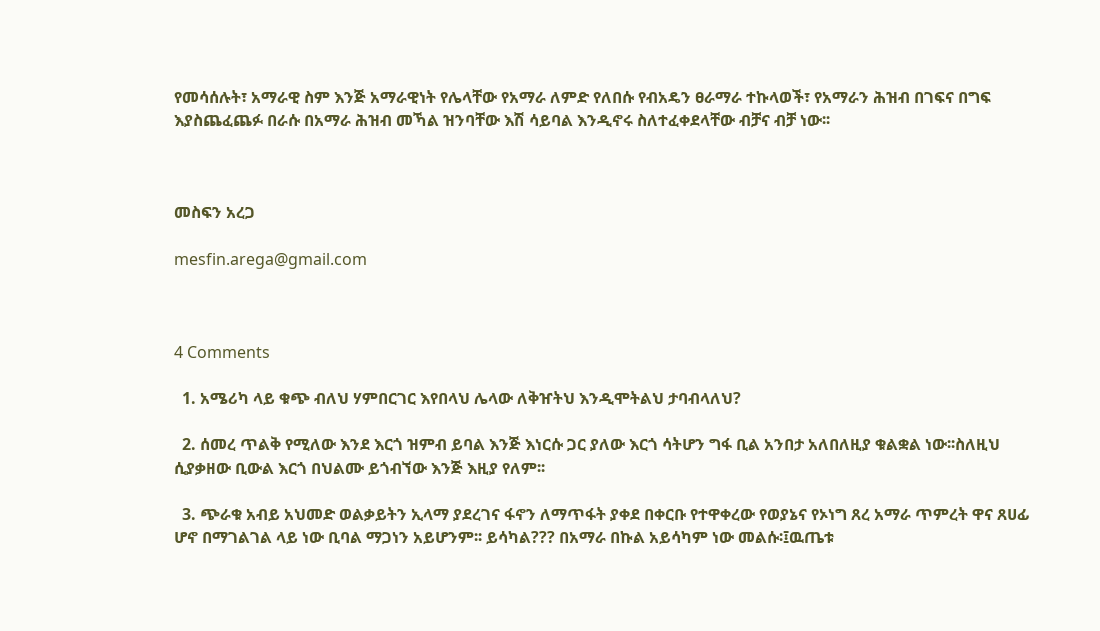የመሳሰሉት፣ አማራዊ ስም እንጅ አማራዊነት የሌላቸው የአማራ ለምድ የለበሱ የብአዴን ፀራማራ ተኩላወች፣ የአማራን ሕዝብ በገፍና በግፍ እያስጨፈጨፉ በራሱ በአማራ ሕዝብ መኻል ዝንባቸው እሽ ሳይባል እንዲኖሩ ስለተፈቀደላቸው ብቻና ብቻ ነው፡፡



መስፍን አረጋ

mesfin.arega@gmail.com



4 Comments

  1. አሜሪካ ላይ ቁጭ ብለህ ሃምበርገር እየበላህ ሌላው ለቅዠትህ እንዲሞትልህ ታባብላለህ?

  2. ሰመረ ጥልቅ የሚለው እንደ እርጎ ዝምብ ይባል እንጅ እነርሱ ጋር ያለው እርጎ ሳትሆን ግፋ ቢል አንበታ አለበለዚያ ቁልቋል ነው፡፡ስለዚህ ሲያቃዘው ቢውል እርጎ በህልሙ ይጎብኘው እንጅ እዚያ የለም፡፡

  3. ጭራቁ አብይ አህመድ ወልቃይትን ኢላማ ያደረገና ፋኖን ለማጥፋት ያቀደ በቀርቡ የተዋቀረው የወያኔና የኦነግ ጸረ አማራ ጥምረት ዋና ጸሀፊ ሆኖ በማገልገል ላይ ነው ቢባል ማጋነን አይሆንም፡፡ ይሳካል??? በአማራ በኩል አይሳካም ነው መልሱ፡፤ዉጤቱ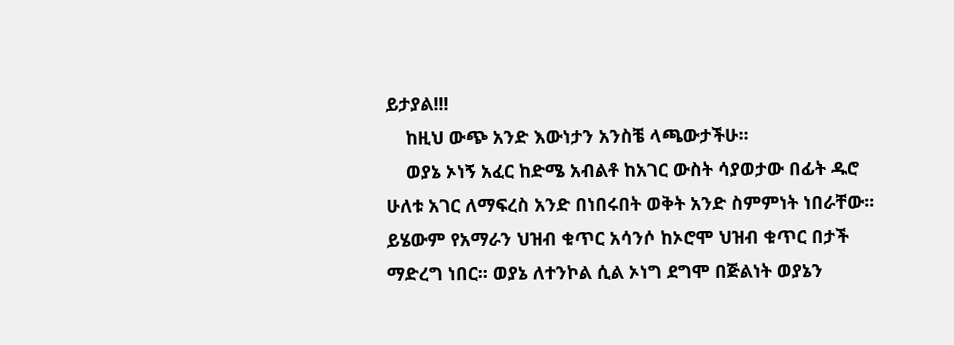ይታያል!!!
    ከዚህ ውጭ አንድ እውነታን አንስቼ ላጫውታችሁ፡፡
    ወያኔ ኦነኝ አፈር ከድሜ አብልቶ ከአገር ውስት ሳያወታው በፊት ዱሮ ሁለቱ አገር ለማፍረስ አንድ በነበሩበት ወቅት አንድ ስምምነት ነበራቸው፡፡ ይሄውም የአማራን ህዝብ ቁጥር አሳንሶ ከኦሮሞ ህዝብ ቁጥር በታች ማድረግ ነበር፡፡ ወያኔ ለተንኮል ሲል ኦነግ ደግሞ በጅልነት ወያኔን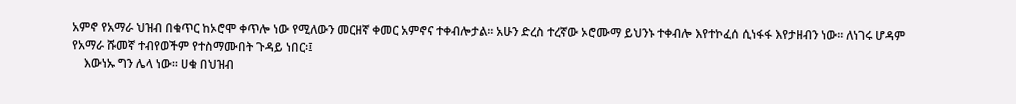አምኖ የአማራ ህዝብ በቁጥር ከኦሮሞ ቀጥሎ ነው የሚለውን መርዘኛ ቀመር አምኖና ተቀብሎታል፡፡ አሁን ድረስ ተረኛው ኦሮሙማ ይህንኑ ተቀብሎ እየተኮፈሰ ሲነፋፋ እየታዘብን ነው፡፡ ለነገሩ ሆዳም የአማራ ሹመኛ ተብየወችም የተስማሙበት ጉዳይ ነበር፡፤
    እውነኡ ግን ሌላ ነው፡፡ ሀቁ በህዝብ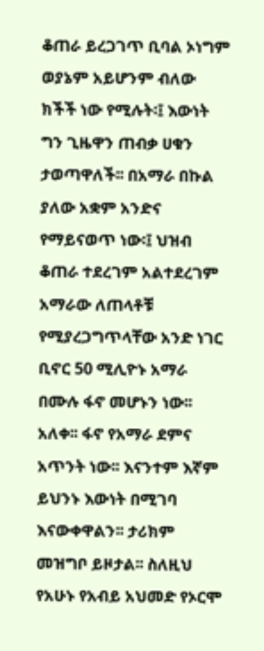ቆጠራ ይረጋገጥ ቢባል ኦነግም ወያኔም አይሆንም ብለው ክችች ነው የሚሉት፡፤ እውነት ግን ጊዜዋን ጠብቃ ሀቁን ታወጣዋለች፡፡ በአማራ በኩል ያለው አቋም አንድና የማይናወጥ ነው፡፤ ህዝብ ቆጠራ ተደረገም አልተደረገም አማራው ለጠላቶቹ የሚያረጋግጥላቸው አንድ ነገር ቢኖር 50 ሚሊዮኑ አማራ በሙሉ ፋኖ መሆኑን ነው፡፡ አለቀ፡፡ ፋኖ የአማራ ደምና አጥንት ነው፡፡ እናንተም እኛም ይህንኑ እውነት በሚገባ እናውቀዋልን፡፡ ታሪክም መዝግቦ ይዞታል፡፡ ስለዚህ የአሁኑ የአብይ አህመድ የኦርሞ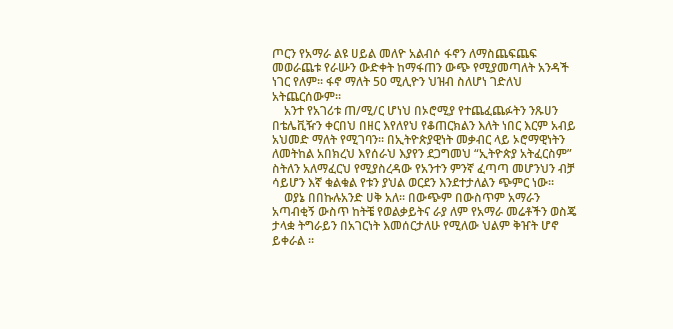ጦርን የአማራ ልዩ ሀይል መለዮ አልብሶ ፋኖን ለማስጨፍጨፍ መወራጨቱ የራሡን ውድቀት ከማፋጠን ውጭ የሚያመጣለት አንዳች ነገር የለም፡፡ ፋኖ ማለት 50 ሚሊዮን ህዝብ ስለሆነ ገድለህ አትጨርሰውም፡፡
    አንተ የአገሪቱ ጠ/ሚ/ር ሆነህ በኦሮሚያ የተጨፈጨፉትን ንጹሀን በቴሌቪዥን ቀርበህ በዘር እየለየህ የቆጠርክልን እለት ነበር እርም አብይ አህመድ ማለት የሚገባን፡፡ በኢትዮጵያዊነት መቃብር ላይ ኦሮማዊነትን ለመትከል አበክረህ እየሰራህ እያየን ደጋግመህ “ኢትዮጵያ አትፈርስም” ስትለን አለማፈርህ የሚያስረዳው የአንተን ምንኛ ፈጣጣ መሆንህን ብቻ ሳይሆን እኛ ቁልቁል የቱን ያህል ወርደን እንደተታለልን ጭምር ነው፡፡
    ወያኔ በበኩሉአንድ ሀቅ አለ፡፡ በውጭም በውስጥም አማራን አጣብቂኝ ውስጥ ከትቼ የወልቃይትና ራያ ለም የአማራ መሬቶችን ወስጄ ታላቋ ትግራይን በአገርነት እመሰርታለሁ የሚለው ህልም ቅዠት ሆኖ ይቀራል ፡፡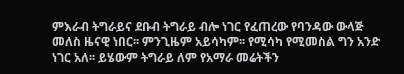ምእራብ ትግራይና ደቡብ ትግራይ ብሎ ነገር የፈጠረው የባንዳው ውላጅ መለስ ዜናዊ ነበር፡፡ ምንጊዜም አይሳካም፡፡ የሚሳካ የሚመስል ግን አንድ ነገር አለ፡፡ ይሄውም ትግራይ ለም የአማራ መሬትችን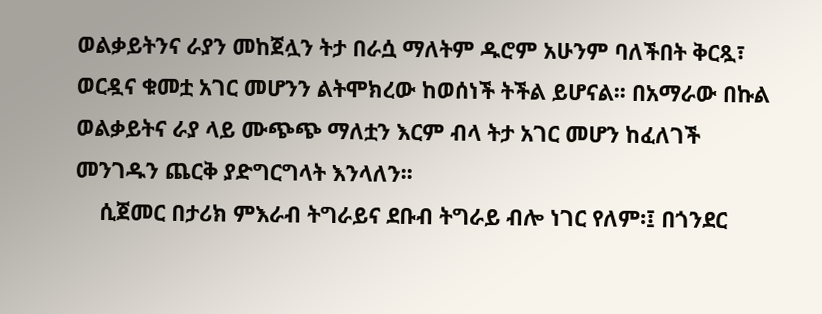ወልቃይትንና ራያን መከጀሏን ትታ በራሷ ማለትም ዱሮም አሁንም ባለችበት ቅርጿ፣ ወርዷና ቁመቷ አገር መሆንን ልትሞክረው ከወሰነች ትችል ይሆናል፡፡ በአማራው በኩል ወልቃይትና ራያ ላይ ሙጭጭ ማለቷን እርም ብላ ትታ አገር መሆን ከፈለገች መንገዱን ጨርቅ ያድግርግላት እንላለን፡፡
    ሲጀመር በታሪክ ምእራብ ትግራይና ደቡብ ትግራይ ብሎ ነገር የለም፡፤ በጎንደር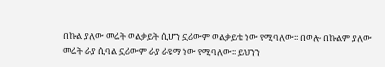በኩል ያለው መሬት ወልቃይት ሲሆን ኗሪውም ወልቃይቴ ነው የሚባለው፡፡ በወሎ በኩልም ያለው መሬት ራያ ሲባል ኗሪውም ራያ ራዩማ ነው የሚባለው፡፡ ይህንን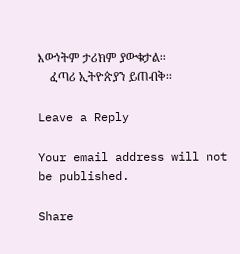እውነትም ታሪክም ያውቁታል፡፡
    ፈጣሪ ኢትዮጵያን ይጠብቅ፡፡

Leave a Reply

Your email address will not be published.

Share